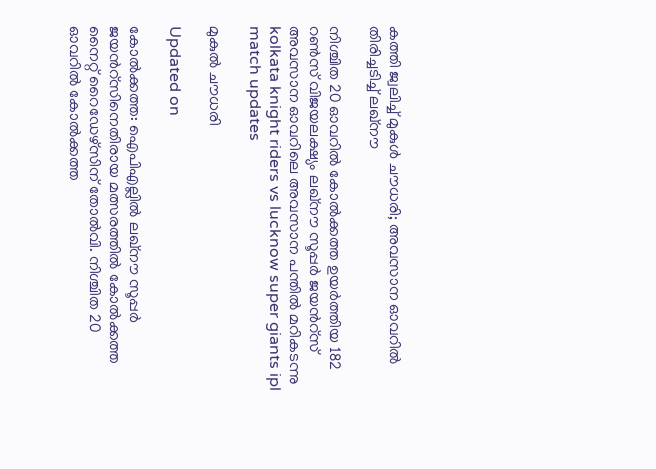കത്തി ജ്വലിച്ച് മുകുൾ ചൗധരി; അവസാന ഓവറിൽ തിരിച്ചടിച്ച് ലഖ്നൗ

നിശ്ചിത 20 ഓവറിൽ കോൽക്കത്ത ഉയർത്തിയ 182 റൺസ് വിജയലക്ഷ‍്യം ലഖ്നൗ സൂപ്പർ ജ‍യന്‍റ്സ് അവസാന ഓവറിലെ അവസാന പന്തിൽ മറികടന്നു
kolkata knight riders vs lucknow super giants ipl match updates

മുകുൽ ചൗധരി

Updated on

കോൽക്കത്ത: ഐപിഎല്ലിൽ‌ ലഖ്നൗ സൂപ്പർ ജയന്‍റ്സിനെതിരായ മത്സരത്തിൽ കോൽക്കത്ത നൈറ്റ് റൈഡേഴ്സിന് തോൽവി. നിശ്ചിത 20 ഓവറിൽ കോൽക്കത്ത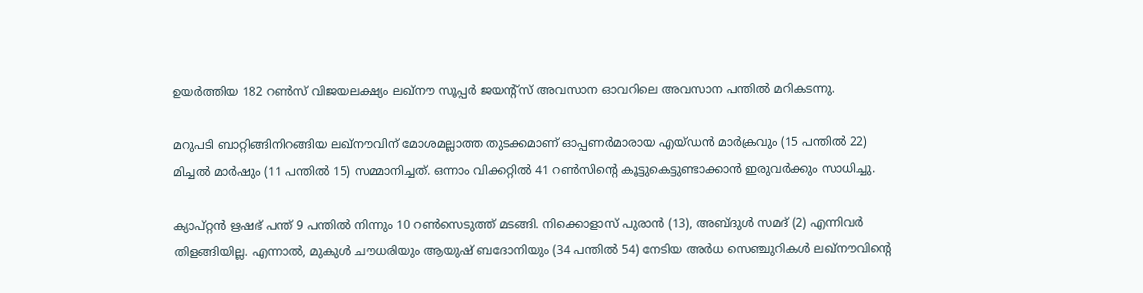ഉയർത്തിയ 182 റൺസ് വിജയലക്ഷ‍്യം ലഖ്നൗ സൂപ്പർ ജ‍യന്‍റ്സ് അവസാന ഓവറിലെ അവസാന പന്തിൽ മറികടന്നു.

മറുപടി ബാറ്റിങ്ങിനിറങ്ങിയ ലഖ്നൗവിന് മോശമല്ലാത്ത തുടക്കമാണ് ഓപ്പണർമാരായ എയ്ഡൻ മാർക്രവും (15 പന്തിൽ 22) മിച്ചൽ മാർഷും (11 പന്തിൽ 15) സമ്മാനിച്ചത്. ഒന്നാം വിക്കറ്റിൽ 41 റൺസിന്‍റെ കൂട്ടുകെട്ടുണ്ടാക്കാൻ ഇരുവർക്കും സാധിച്ചു.

ക‍്യാപ്റ്റൻ ഋഷഭ് പന്ത് 9 പന്തിൽ നിന്നും 10 റൺസെടുത്ത് മടങ്ങി. നിക്കൊളാസ് പുരാൻ (13), അബ്ദുൾ സമദ് (2) എന്നിവർ തിളങ്ങിയില്ല. എന്നാൽ, മുകുൾ ചൗധരിയും ആയുഷ് ബദോനിയും (34 പന്തിൽ 54) നേടിയ അർധ സെഞ്ചുറികൾ ലഖ്നൗവിന്‍റെ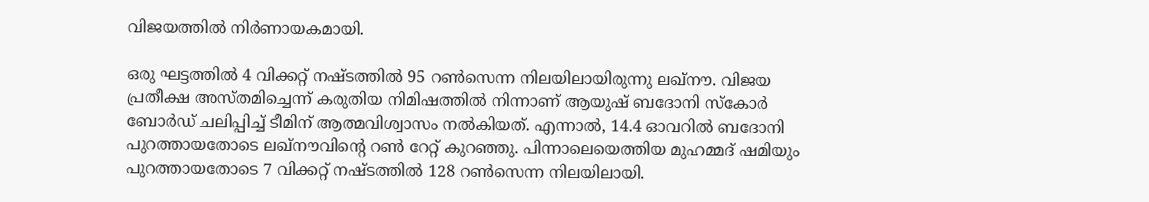വിജയത്തിൽ നിർണായകമായി.

ഒരു ഘട്ടത്തിൽ 4 വിക്കറ്റ് നഷ്ടത്തിൽ 95 റൺസെന്ന നില‍യിലായിരുന്നു ലഖ്നൗ. വിജയ പ്രതീക്ഷ അസ്തമിച്ചെന്ന് കരുതിയ നിമിഷത്തിൽ നിന്നാണ് ആയുഷ് ബദോനി സ്കോർ ബോർഡ് ചലിപ്പിച്ച് ടീമിന് ആത്മവിശ്വാസം നൽകിയത്. എന്നാൽ, 14.4 ഓവറിൽ ബദോനി പുറത്തായതോടെ ലഖ്നൗവിന്‍റെ റൺ റേറ്റ് കുറഞ്ഞു. പിന്നാലെയെത്തിയ മുഹമ്മദ് ഷമിയും പുറത്തായതോടെ 7 വിക്കറ്റ് നഷ്ടത്തിൽ 128 റൺസെന്ന നിലയിലായി.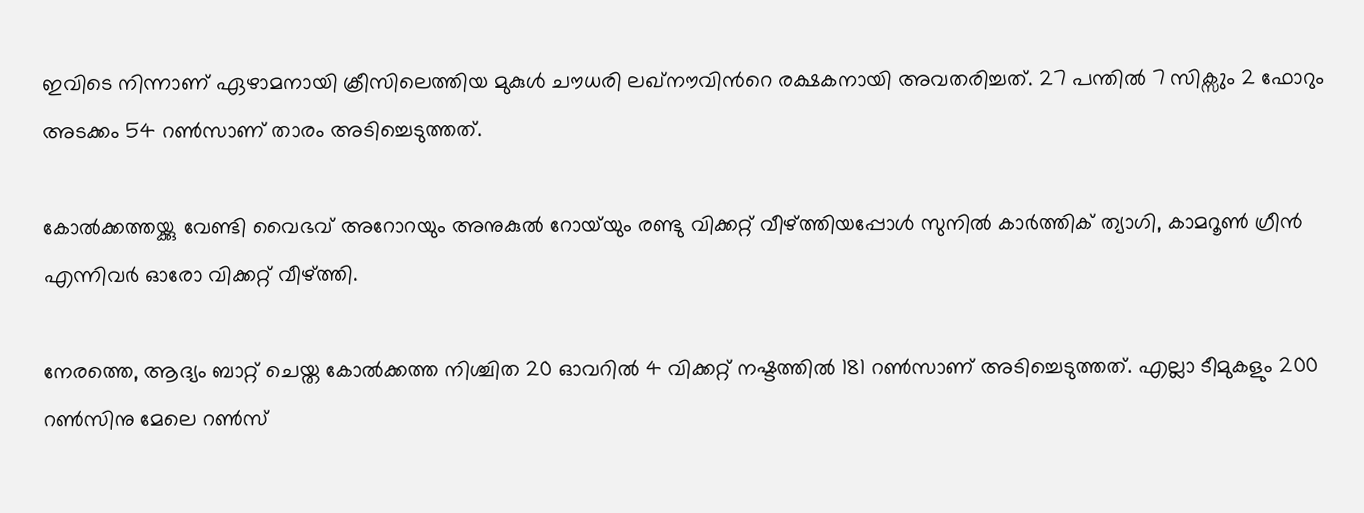ഇവിടെ നിന്നാണ് ഏഴാമനായി ക്രീസിലെത്തിയ മുകുൾ ചൗധരി ലഖ്നൗവിന്‍റെ രക്ഷകനായി അവതരിച്ചത്. 27 പന്തിൽ 7 സിക്സും 2 ഫോറും അടക്കം 54 റൺസാണ് താരം അടിച്ചെടുത്തത്.

കോൽക്കത്തയ്ക്കു വേണ്ടി വൈഭവ് അറോറയും അനുകുൽ റോയ്‌യും രണ്ടു വിക്കറ്റ് വീഴ്ത്തിയപ്പോൾ സുനിൽ കാർത്തിക് ത‍്യാഗി, കാമറൂൺ ഗ്രീൻ എന്നിവർ ഓരോ വിക്കറ്റ് വീഴ്ത്തി.

നേരത്തെ, ആദ‍്യം ബാറ്റ് ചെയ്ത കോൽക്കത്ത നിശ്ചിത 20 ഓവറിൽ 4 വിക്കറ്റ് നഷ്ടത്തിൽ 181 റൺസാണ് അടിച്ചെടുത്തത്. എല്ലാ ടീമുകളും 200 റൺസിനു മേലെ റൺസ്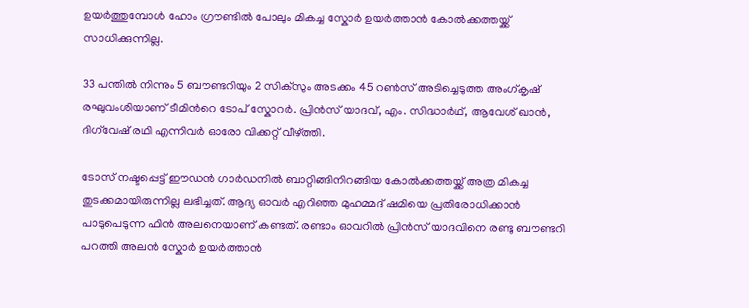ഉയർത്തുമ്പോൾ ഹോം ഗ്രൗണ്ടിൽ പോലും മികച്ച സ്കോർ ഉയർത്താൻ കോൽക്കത്തയ്ക്ക് സാധിക്കുന്നില്ല.

33 പന്തിൽ നിന്നും 5 ബൗണ്ടറിയും 2 സിക്സും അടക്കം 45 റൺസ് അടിച്ചെടുത്ത അംഗ്കൃഷ് രഘുവംശിയാണ് ടീമിന്‍റെ ടോപ് സ്കോറർ. പ്രിൻസ് യാദവ്, എം. സിദ്ധാർഥ്, ആവേശ് ഖാൻ, ദിഗ്‌വേഷ് രഥി എന്നിവർ ഓരോ വിക്കറ്റ് വീഴ്ത്തി.

ടോസ് നഷ്ടപ്പെട്ട് ഈഡൻ ഗാർഡനിൽ ബാറ്റിങ്ങിനിറങ്ങിയ കോൽക്കത്തയ്ക്ക് അത്ര മികച്ച തുടക്കമായിരുന്നില്ല ലഭിച്ചത്. ആദ‍്യ ഓവർ എറിഞ്ഞ മുഹമ്മദ് ഷമിയെ പ്രതിരോധിക്കാൻ പാടുപെടുന്ന ഫിൻ അലനെയാണ് കണ്ടത്. രണ്ടാം ഓവറിൽ പ്രിൻസ് യാദവിനെ രണ്ടു ബൗണ്ടറി പറത്തി അലൻ സ്കോർ ഉയർത്താൻ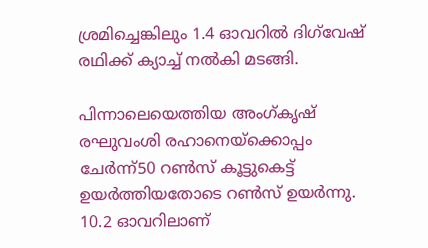ശ്രമിച്ചെങ്കിലും 1.4 ഓവറിൽ ദിഗ്‌വേഷ് രഥിക്ക് ക‍്യാച്ച് നൽകി മടങ്ങി.

പിന്നാലെയെത്തിയ അംഗ്കൃഷ് രഘുവംശി രഹാനെയ്ക്കൊപ്പം ചേർന്ന്50 റൺസ് കൂട്ടുകെട്ട് ഉയർത്തിയതോടെ റൺസ് ഉയർന്നു. 10.2 ഓവറിലാണ്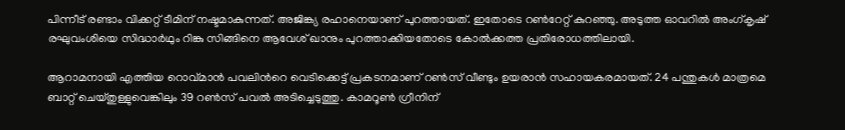പിന്നീട് രണ്ടാം വിക്കറ്റ് ടീമിന് നഷ്ടമാകുന്നത്. അജിങ്ക‍്യ രഹാനെയാണ് പുറത്തായത്. ഇതോടെ റൺറേറ്റ് കുറഞ്ഞു. അടുത്ത ഓവറിൽ അംഗ്കൃഷ് രഘുവംശിയെ സിദ്ധാർഥും റിങ്കു സിങ്ങിനെ ആവേശ് ഖാനും പുറത്താക്കിയതോടെ കോൽക്കത്ത പ്രതിരോധത്തിലായി.

ആറാമനായി എത്തിയ റൊവ്മാൻ പവലിന്‍റെ വെടിക്കെട്ട് പ്രകടനമാണ് റൺസ് വീണ്ടും ഉയരാൻ സഹായകരമായത്. 24 പന്തുകൾ മാത്രമെ ബാറ്റ് ചെയ്തുള്ളുവെങ്കിലും 39 റൺസ് പവൽ അടിച്ചെടുത്തു. കാമറൂൺ ഗ്രീനിന്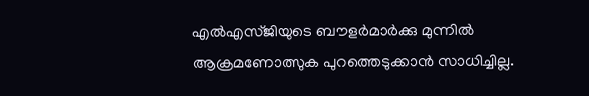എൽഎസ്ജിയുടെ ബൗളർമാർക്കു മുന്നിൽ ആക്രമണോത്സുക പുറത്തെടുക്കാൻ സാധിച്ചില്ല.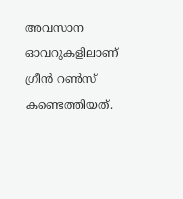അവസാന ഓവറുകളിലാണ് ഗ്രീൻ റൺസ് കണ്ടെത്തിയത്.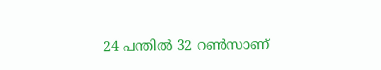24 പന്തിൽ 32 റൺസാണ്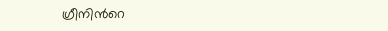ഗ്രീനിന്‍റെ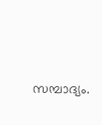സമ്പാദ‍്യം.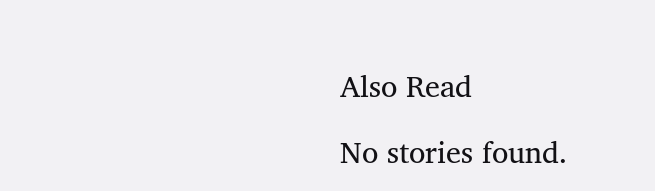Also Read

No stories found.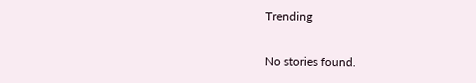Trending

No stories found.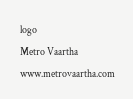logo
Metro Vaartha
www.metrovaartha.com